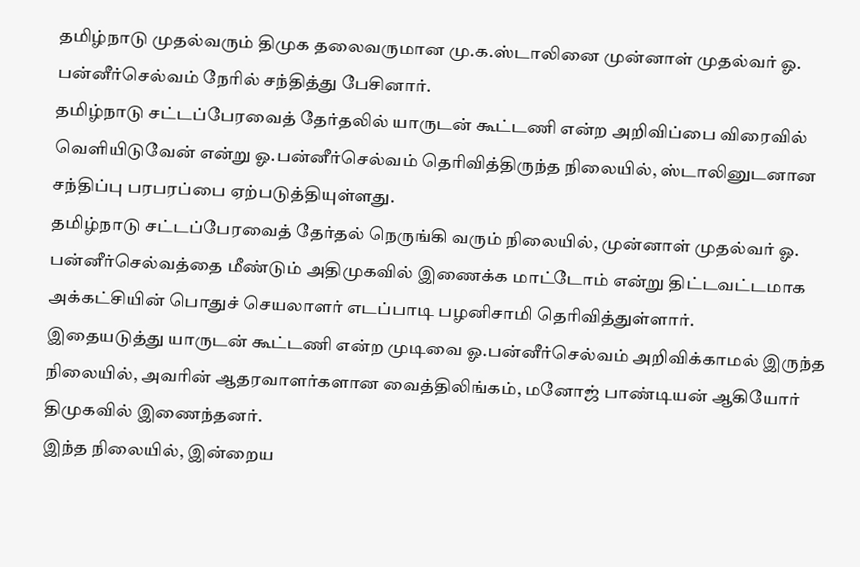தமிழ்நாடு முதல்வரும் திமுக தலைவருமான மு.க.ஸ்டாலினை முன்னாள் முதல்வர் ஓ. பன்னீர்செல்வம் நேரில் சந்தித்து பேசினார்.
தமிழ்நாடு சட்டப்பேரவைத் தேர்தலில் யாருடன் கூட்டணி என்ற அறிவிப்பை விரைவில் வெளியிடுவேன் என்று ஓ.பன்னீர்செல்வம் தெரிவித்திருந்த நிலையில், ஸ்டாலினுடனான சந்திப்பு பரபரப்பை ஏற்படுத்தியுள்ளது.
தமிழ்நாடு சட்டப்பேரவைத் தேர்தல் நெருங்கி வரும் நிலையில், முன்னாள் முதல்வர் ஓ. பன்னீர்செல்வத்தை மீண்டும் அதிமுகவில் இணைக்க மாட்டோம் என்று திட்டவட்டமாக அக்கட்சியின் பொதுச் செயலாளர் எடப்பாடி பழனிசாமி தெரிவித்துள்ளார்.
இதையடுத்து யாருடன் கூட்டணி என்ற முடிவை ஓ.பன்னீர்செல்வம் அறிவிக்காமல் இருந்த நிலையில், அவரின் ஆதரவாளர்களான வைத்திலிங்கம், மனோஜ் பாண்டியன் ஆகியோர் திமுகவில் இணைந்தனர்.
இந்த நிலையில், இன்றைய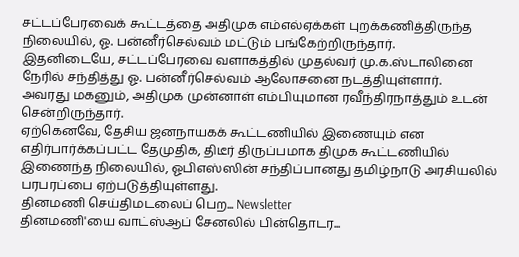சட்டப்பேரவைக் கூட்டத்தை அதிமுக எம்எல்ஏக்கள் புறக்கணித்திருந்த நிலையில், ஓ. பன்னீர்செல்வம் மட்டும் பங்கேற்றிருந்தார்.
இதனிடையே, சட்டப்பேரவை வளாகத்தில் முதல்வர் மு.க.ஸ்டாலினை நேரில் சந்தித்து ஓ. பன்னீர்செல்வம் ஆலோசனை நடத்தியுள்ளார்.
அவரது மகனும், அதிமுக முன்னாள் எம்பியுமான ரவீந்திரநாத்தும் உடன் சென்றிருந்தார்.
ஏற்கெனவே, தேசிய ஜனநாயகக் கூட்டணியில் இணையும் என எதிர்பார்க்கப்பட்ட தேமுதிக, திடீர் திருப்பமாக திமுக கூட்டணியில் இணைந்த நிலையில், ஓபிஎஸ்ஸின் சந்திப்பானது தமிழ்நாடு அரசியலில் பரபரப்பை ஏற்படுத்தியுள்ளது.
தினமணி செய்திமடலைப் பெற... Newsletter
தினமணி'யை வாட்ஸ்ஆப் சேனலில் பின்தொடர...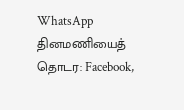WhatsApp
தினமணியைத் தொடர: Facebook,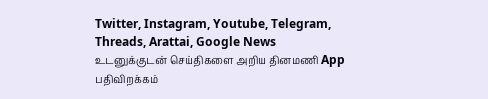Twitter, Instagram, Youtube, Telegram, Threads, Arattai, Google News
உடனுக்குடன் செய்திகளை அறிய தினமணி App பதிவிறக்கம்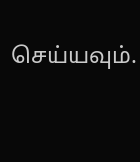செய்யவும்.